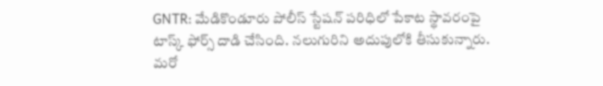GNTR: మేడికొండూరు పోలీస్ స్టేషన్ పరిధిలో పేకాట స్థావరంపై టాస్క్ ఫోర్స్ దాడి చేసింది. నలుగురిని అదుపులోకి తీసుకున్నారు. మరో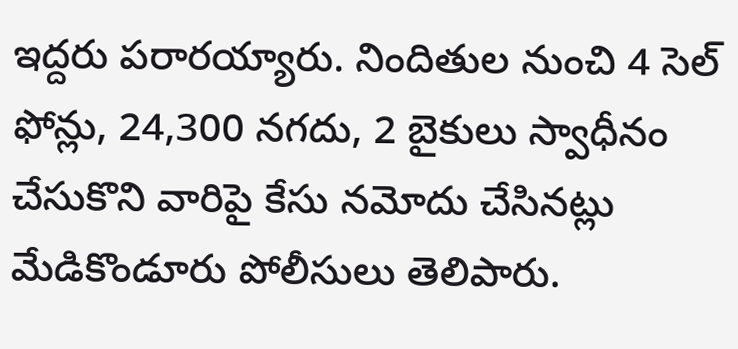ఇద్దరు పరారయ్యారు. నిందితుల నుంచి 4 సెల్ ఫోన్లు, 24,300 నగదు, 2 బైకులు స్వాధీనం చేసుకొని వారిపై కేసు నమోదు చేసినట్లు మేడికొండూరు పోలీసులు తెలిపారు.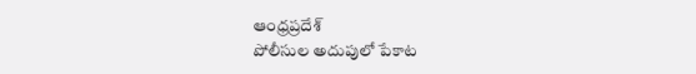ఆంధ్రప్రదేశ్
పోలీసుల అదుపులో పేకాట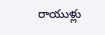రాయుళ్లు